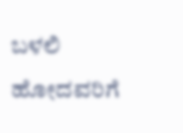ಬಳಲಿ ಹೋದವರಿಗೆ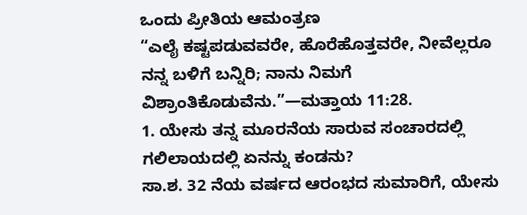ಒಂದು ಪ್ರೀತಿಯ ಆಮಂತ್ರಣ
“ಎಲೈ ಕಷ್ಟಪಡುವವರೇ, ಹೊರೆಹೊತ್ತವರೇ, ನೀವೆಲ್ಲರೂ ನನ್ನ ಬಳಿಗೆ ಬನ್ನಿರಿ; ನಾನು ನಿಮಗೆ ವಿಶ್ರಾಂತಿಕೊಡುವೆನು.”—ಮತ್ತಾಯ 11:28.
1. ಯೇಸು ತನ್ನ ಮೂರನೆಯ ಸಾರುವ ಸಂಚಾರದಲ್ಲಿ ಗಲಿಲಾಯದಲ್ಲಿ ಏನನ್ನು ಕಂಡನು?
ಸಾ.ಶ. 32 ನೆಯ ವರ್ಷದ ಆರಂಭದ ಸುಮಾರಿಗೆ, ಯೇಸು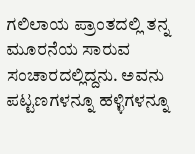ಗಲಿಲಾಯ ಪ್ರಾಂತದಲ್ಲಿ ತನ್ನ ಮೂರನೆಯ ಸಾರುವ ಸಂಚಾರದಲ್ಲಿದ್ದನು. ಅವನು ಪಟ್ಟಣಗಳನ್ನೂ ಹಳ್ಳಿಗಳನ್ನೂ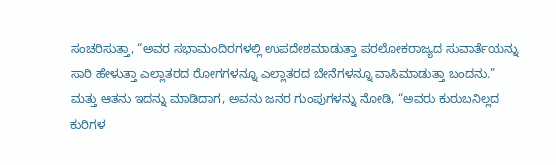ಸಂಚರಿಸುತ್ತಾ, “ಅವರ ಸಭಾಮಂದಿರಗಳಲ್ಲಿ ಉಪದೇಶಮಾಡುತ್ತಾ ಪರಲೋಕರಾಜ್ಯದ ಸುವಾರ್ತೆಯನ್ನು ಸಾರಿ ಹೇಳುತ್ತಾ ಎಲ್ಲಾತರದ ರೋಗಗಳನ್ನೂ ಎಲ್ಲಾತರದ ಬೇನೆಗಳನ್ನೂ ವಾಸಿಮಾಡುತ್ತಾ ಬಂದನು.” ಮತ್ತು ಆತನು ಇದನ್ನು ಮಾಡಿದಾಗ, ಅವನು ಜನರ ಗುಂಪುಗಳನ್ನು ನೋಡಿ, “ಅವರು ಕುರುಬನಿಲ್ಲದ ಕುರಿಗಳ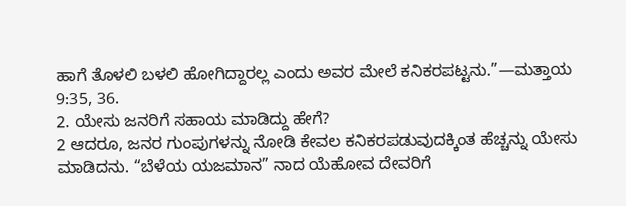ಹಾಗೆ ತೊಳಲಿ ಬಳಲಿ ಹೋಗಿದ್ದಾರಲ್ಲ ಎಂದು ಅವರ ಮೇಲೆ ಕನಿಕರಪಟ್ಟನು.”—ಮತ್ತಾಯ 9:35, 36.
2. ಯೇಸು ಜನರಿಗೆ ಸಹಾಯ ಮಾಡಿದ್ದು ಹೇಗೆ?
2 ಆದರೂ, ಜನರ ಗುಂಪುಗಳನ್ನು ನೋಡಿ ಕೇವಲ ಕನಿಕರಪಡುವುದಕ್ಕಿಂತ ಹೆಚ್ಚನ್ನು ಯೇಸು ಮಾಡಿದನು. “ಬೆಳೆಯ ಯಜಮಾನ” ನಾದ ಯೆಹೋವ ದೇವರಿಗೆ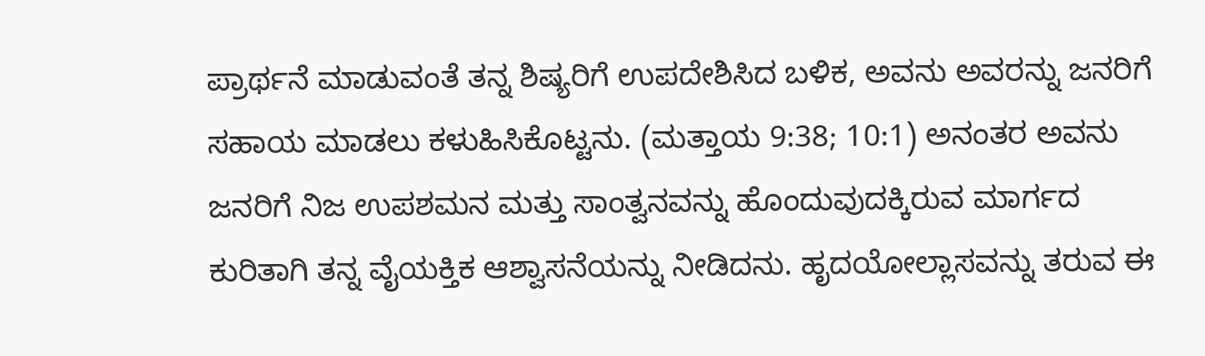ಪ್ರಾರ್ಥನೆ ಮಾಡುವಂತೆ ತನ್ನ ಶಿಷ್ಯರಿಗೆ ಉಪದೇಶಿಸಿದ ಬಳಿಕ, ಅವನು ಅವರನ್ನು ಜನರಿಗೆ ಸಹಾಯ ಮಾಡಲು ಕಳುಹಿಸಿಕೊಟ್ಟನು. (ಮತ್ತಾಯ 9:38; 10:1) ಅನಂತರ ಅವನು ಜನರಿಗೆ ನಿಜ ಉಪಶಮನ ಮತ್ತು ಸಾಂತ್ವನವನ್ನು ಹೊಂದುವುದಕ್ಕಿರುವ ಮಾರ್ಗದ ಕುರಿತಾಗಿ ತನ್ನ ವೈಯಕ್ತಿಕ ಆಶ್ವಾಸನೆಯನ್ನು ನೀಡಿದನು. ಹೃದಯೋಲ್ಲಾಸವನ್ನು ತರುವ ಈ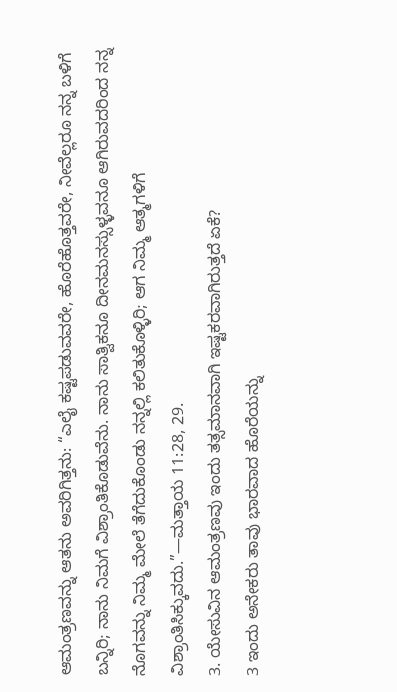ಆಮಂತ್ರಣವನ್ನು ಆತನು ಅವರಿಗಿತ್ತನು: “ಎಲೈ ಕಷ್ಟಪಡುವವರೇ, ಹೊರೆಹೊತ್ತವರೇ, ನೀವೆಲ್ಲರೂ ನನ್ನ ಬಳಿಗೆ ಬನ್ನಿರಿ; ನಾನು ನಿಮಗೆ ವಿಶ್ರಾಂತಿಕೊಡುವೆನು. ನಾನು ಸಾತ್ವಿಕನೂ ದೀನಮನಸ್ಸುಳ್ಳವನೂ ಆಗಿರುವದರಿಂದ ನನ್ನ ನೊಗವನ್ನು ನಿಮ್ಮ ಮೇಲೆ ತೆಗೆದುಕೊಂಡು ನನ್ನಲ್ಲಿ ಕಲಿತುಕೊಳ್ಳಿರಿ; ಆಗ ನಿಮ್ಮ ಆತ್ಮಗಳಿಗೆ ವಿಶ್ರಾಂತಿಸಿಕ್ಕುವದು.”—ಮತ್ತಾಯ 11:28, 29.
3. ಯೇಸುವಿನ ಆಮಂತ್ರಣವು ಇಂದು ತತ್ಸಮಾನವಾಗಿ ಇಷ್ಟಕರವಾಗಿರುತ್ತದೆ ಏಕೆ?
3 ಇಂದು ಅನೇಕರು ತಾವು ಭಾರವಾದ ಹೊರೆಯನ್ನು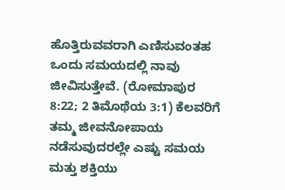ಹೊತ್ತಿರುವವರಾಗಿ ಎಣಿಸುವಂತಹ ಒಂದು ಸಮಯದಲ್ಲಿ ನಾವು ಜೀವಿಸುತ್ತೇವೆ. (ರೋಮಾಪುರ 8:22; 2 ತಿಮೊಥೆಯ 3:1) ಕೆಲವರಿಗೆ ತಮ್ಮ ಜೀವನೋಪಾಯ ನಡೆಸುವುದರಲ್ಲೇ ಎಷ್ಟು ಸಮಯ ಮತ್ತು ಶಕ್ತಿಯು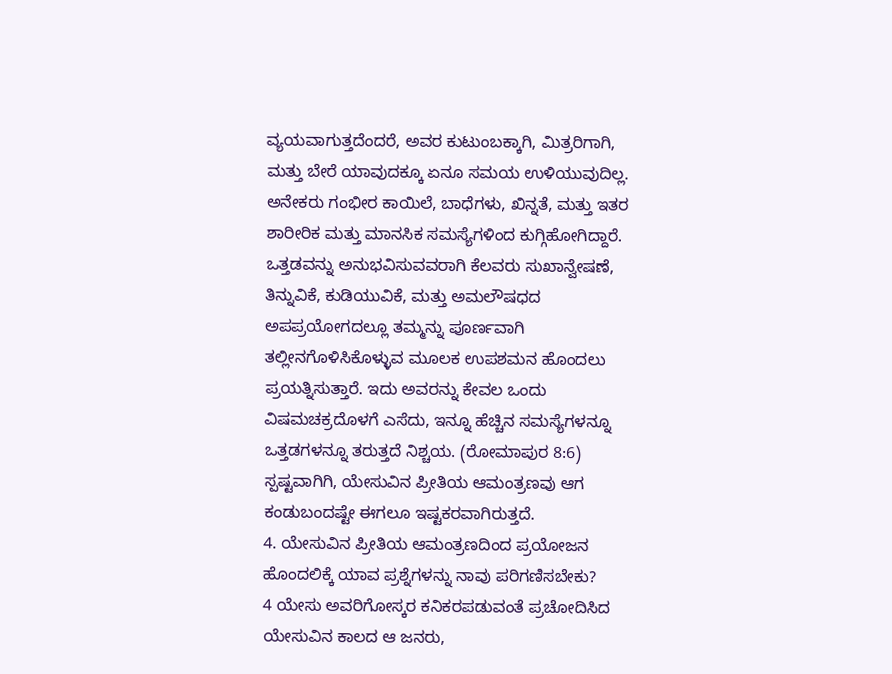ವ್ಯಯವಾಗುತ್ತದೆಂದರೆ, ಅವರ ಕುಟುಂಬಕ್ಕಾಗಿ, ಮಿತ್ರರಿಗಾಗಿ, ಮತ್ತು ಬೇರೆ ಯಾವುದಕ್ಕೂ ಏನೂ ಸಮಯ ಉಳಿಯುವುದಿಲ್ಲ. ಅನೇಕರು ಗಂಭೀರ ಕಾಯಿಲೆ, ಬಾಧೆಗಳು, ಖಿನ್ನತೆ, ಮತ್ತು ಇತರ ಶಾರೀರಿಕ ಮತ್ತು ಮಾನಸಿಕ ಸಮಸ್ಯೆಗಳಿಂದ ಕುಗ್ಗಿಹೋಗಿದ್ದಾರೆ. ಒತ್ತಡವನ್ನು ಅನುಭವಿಸುವವರಾಗಿ ಕೆಲವರು ಸುಖಾನ್ವೇಷಣೆ, ತಿನ್ನುವಿಕೆ, ಕುಡಿಯುವಿಕೆ, ಮತ್ತು ಅಮಲೌಷಧದ ಅಪಪ್ರಯೋಗದಲ್ಲೂ ತಮ್ಮನ್ನು ಪೂರ್ಣವಾಗಿ ತಲ್ಲೀನಗೊಳಿಸಿಕೊಳ್ಳುವ ಮೂಲಕ ಉಪಶಮನ ಹೊಂದಲು ಪ್ರಯತ್ನಿಸುತ್ತಾರೆ. ಇದು ಅವರನ್ನು ಕೇವಲ ಒಂದು ವಿಷಮಚಕ್ರದೊಳಗೆ ಎಸೆದು, ಇನ್ನೂ ಹೆಚ್ಚಿನ ಸಮಸ್ಯೆಗಳನ್ನೂ ಒತ್ತಡಗಳನ್ನೂ ತರುತ್ತದೆ ನಿಶ್ಚಯ. (ರೋಮಾಪುರ 8:6) ಸ್ಪಷ್ಟವಾಗಿಗಿ, ಯೇಸುವಿನ ಪ್ರೀತಿಯ ಆಮಂತ್ರಣವು ಆಗ ಕಂಡುಬಂದಷ್ಟೇ ಈಗಲೂ ಇಷ್ಟಕರವಾಗಿರುತ್ತದೆ.
4. ಯೇಸುವಿನ ಪ್ರೀತಿಯ ಆಮಂತ್ರಣದಿಂದ ಪ್ರಯೋಜನ ಹೊಂದಲಿಕ್ಕೆ ಯಾವ ಪ್ರಶ್ನೆಗಳನ್ನು ನಾವು ಪರಿಗಣಿಸಬೇಕು?
4 ಯೇಸು ಅವರಿಗೋಸ್ಕರ ಕನಿಕರಪಡುವಂತೆ ಪ್ರಚೋದಿಸಿದ ಯೇಸುವಿನ ಕಾಲದ ಆ ಜನರು,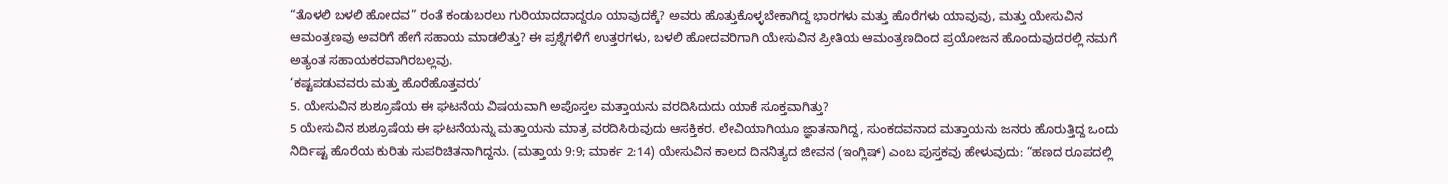“ತೊಳಲಿ ಬಳಲಿ ಹೋದವ” ರಂತೆ ಕಂಡುಬರಲು ಗುರಿಯಾದದಾದ್ದರೂ ಯಾವುದಕ್ಕೆ? ಅವರು ಹೊತ್ತುಕೊಳ್ಳಬೇಕಾಗಿದ್ದ ಭಾರಗಳು ಮತ್ತು ಹೊರೆಗಳು ಯಾವುವು, ಮತ್ತು ಯೇಸುವಿನ ಆಮಂತ್ರಣವು ಅವರಿಗೆ ಹೇಗೆ ಸಹಾಯ ಮಾಡಲಿತ್ತು? ಈ ಪ್ರಶ್ನೆಗಳಿಗೆ ಉತ್ತರಗಳು, ಬಳಲಿ ಹೋದವರಿಗಾಗಿ ಯೇಸುವಿನ ಪ್ರೀತಿಯ ಆಮಂತ್ರಣದಿಂದ ಪ್ರಯೋಜನ ಹೊಂದುವುದರಲ್ಲಿ ನಮಗೆ ಅತ್ಯಂತ ಸಹಾಯಕರವಾಗಿರಬಲ್ಲವು.
‘ಕಷ್ಟಪಡುವವರು ಮತ್ತು ಹೊರೆಹೊತ್ತವರು’
5. ಯೇಸುವಿನ ಶುಶ್ರೂಷೆಯ ಈ ಘಟನೆಯ ವಿಷಯವಾಗಿ ಅಪೊಸ್ತಲ ಮತ್ತಾಯನು ವರದಿಸಿದುದು ಯಾಕೆ ಸೂಕ್ತವಾಗಿತ್ತು?
5 ಯೇಸುವಿನ ಶುಶ್ರೂಷೆಯ ಈ ಘಟನೆಯನ್ನು ಮತ್ತಾಯನು ಮಾತ್ರ ವರದಿಸಿರುವುದು ಆಸಕ್ತಿಕರ. ಲೇವಿಯಾಗಿಯೂ ಜ್ಞಾತನಾಗಿದ್ದ, ಸುಂಕದವನಾದ ಮತ್ತಾಯನು ಜನರು ಹೊರುತ್ತಿದ್ದ ಒಂದು ನಿರ್ದಿಷ್ಟ ಹೊರೆಯ ಕುರಿತು ಸುಪರಿಚಿತನಾಗಿದ್ದನು. (ಮತ್ತಾಯ 9:9; ಮಾರ್ಕ 2:14) ಯೇಸುವಿನ ಕಾಲದ ದಿನನಿತ್ಯದ ಜೀವನ (ಇಂಗ್ಲಿಷ್) ಎಂಬ ಪುಸ್ತಕವು ಹೇಳುವುದು: “ಹಣದ ರೂಪದಲ್ಲಿ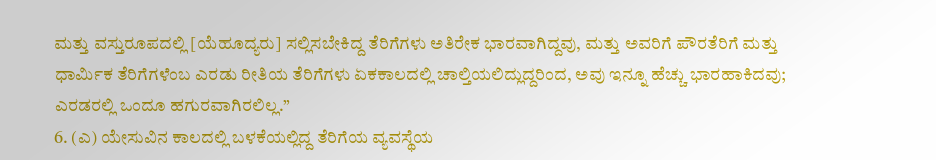ಮತ್ತು ವಸ್ತುರೂಪದಲ್ಲಿ [ಯೆಹೂದ್ಯರು] ಸಲ್ಲಿಸಬೇಕಿದ್ದ ತೆರಿಗೆಗಳು ಅತಿರೇಕ ಭಾರವಾಗಿದ್ದವು, ಮತ್ತು ಅವರಿಗೆ ಪೌರತೆರಿಗೆ ಮತ್ತು ಧಾರ್ಮಿಕ ತೆರಿಗೆಗಳೆಂಬ ಎರಡು ರೀತಿಯ ತೆರಿಗೆಗಳು ಏಕಕಾಲದಲ್ಲಿ ಚಾಲ್ತಿಯಲಿದ್ಲುದ್ದರಿಂದ, ಅವು ಇನ್ನೂ ಹೆಚ್ಚು ಭಾರಹಾಕಿದವು; ಎರಡರಲ್ಲಿ ಒಂದೂ ಹಗುರವಾಗಿರಲಿಲ್ಲ.”
6. (ಎ) ಯೇಸುವಿನ ಕಾಲದಲ್ಲಿ ಬಳಕೆಯಲ್ಲಿದ್ದ ತೆರಿಗೆಯ ವ್ಯವಸ್ಥೆಯ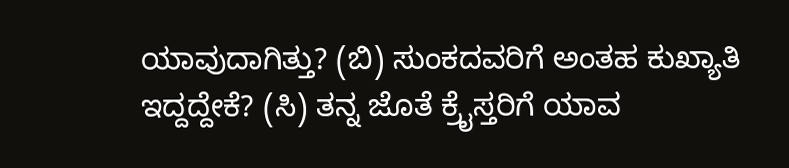ಯಾವುದಾಗಿತ್ತು? (ಬಿ) ಸುಂಕದವರಿಗೆ ಅಂತಹ ಕುಖ್ಯಾತಿ ಇದ್ದದ್ದೇಕೆ? (ಸಿ) ತನ್ನ ಜೊತೆ ಕ್ರೈಸ್ತರಿಗೆ ಯಾವ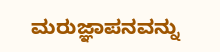ಮರುಜ್ಞಾಪನವನ್ನು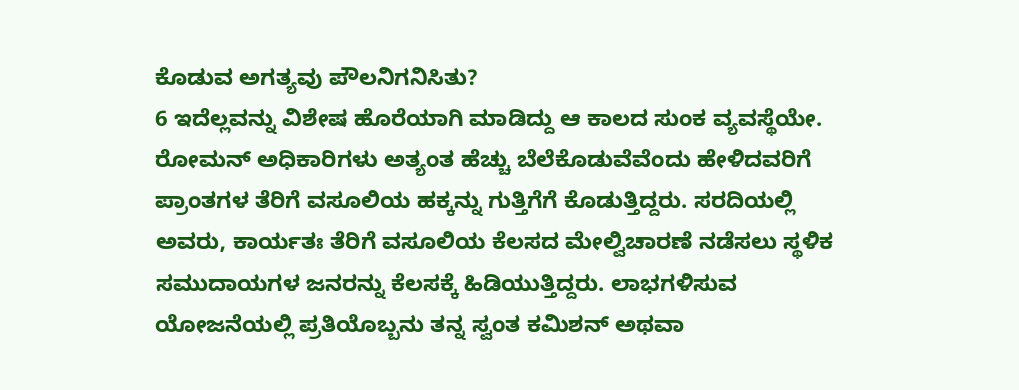ಕೊಡುವ ಅಗತ್ಯವು ಪೌಲನಿಗನಿಸಿತು?
6 ಇದೆಲ್ಲವನ್ನು ವಿಶೇಷ ಹೊರೆಯಾಗಿ ಮಾಡಿದ್ದು ಆ ಕಾಲದ ಸುಂಕ ವ್ಯವಸ್ಥೆಯೇ. ರೋಮನ್ ಅಧಿಕಾರಿಗಳು ಅತ್ಯಂತ ಹೆಚ್ಚು ಬೆಲೆಕೊಡುವೆವೆಂದು ಹೇಳಿದವರಿಗೆ ಪ್ರಾಂತಗಳ ತೆರಿಗೆ ವಸೂಲಿಯ ಹಕ್ಕನ್ನು ಗುತ್ತಿಗೆಗೆ ಕೊಡುತ್ತಿದ್ದರು. ಸರದಿಯಲ್ಲಿ ಅವರು, ಕಾರ್ಯತಃ ತೆರಿಗೆ ವಸೂಲಿಯ ಕೆಲಸದ ಮೇಲ್ವಿಚಾರಣೆ ನಡೆಸಲು ಸ್ಥಳಿಕ ಸಮುದಾಯಗಳ ಜನರನ್ನು ಕೆಲಸಕ್ಕೆ ಹಿಡಿಯುತ್ತಿದ್ದರು. ಲಾಭಗಳಿಸುವ ಯೋಜನೆಯಲ್ಲಿ ಪ್ರತಿಯೊಬ್ಬನು ತನ್ನ ಸ್ವಂತ ಕಮಿಶನ್ ಅಥವಾ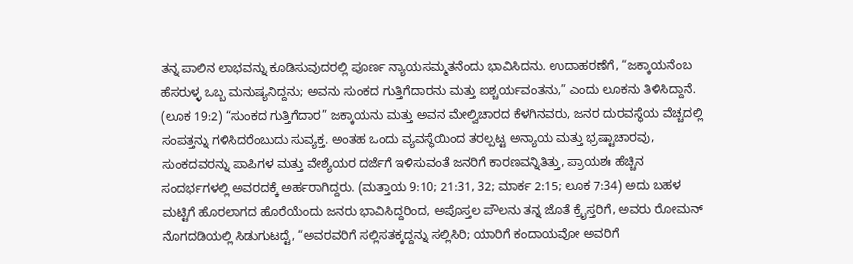ತನ್ನ ಪಾಲಿನ ಲಾಭವನ್ನು ಕೂಡಿಸುವುದರಲ್ಲಿ ಪೂರ್ಣ ನ್ಯಾಯಸಮ್ಮತನೆಂದು ಭಾವಿಸಿದನು. ಉದಾಹರಣೆಗೆ, “ಜಕ್ಕಾಯನೆಂಬ ಹೆಸರುಳ್ಳ ಒಬ್ಬ ಮನುಷ್ಯನಿದ್ದನು; ಅವನು ಸುಂಕದ ಗುತ್ತಿಗೆದಾರನು ಮತ್ತು ಐಶ್ಚರ್ಯವಂತನು,” ಎಂದು ಲೂಕನು ತಿಳಿಸಿದ್ದಾನೆ. (ಲೂಕ 19:2) “ಸುಂಕದ ಗುತ್ತಿಗೆದಾರ” ಜಕ್ಕಾಯನು ಮತ್ತು ಅವನ ಮೇಲ್ವಿಚಾರದ ಕೆಳಗಿನವರು, ಜನರ ದುರವಸ್ಥೆಯ ವೆಚ್ಚದಲ್ಲಿ ಸಂಪತ್ತನ್ನು ಗಳಿಸಿದರೆಂಬುದು ಸುವ್ಯಕ್ತ. ಅಂತಹ ಒಂದು ವ್ಯವಸ್ಥೆಯಿಂದ ತರಲ್ಪಟ್ಟ ಅನ್ಯಾಯ ಮತ್ತು ಭ್ರಷ್ಟಾಚಾರವು, ಸುಂಕದವರನ್ನು ಪಾಪಿಗಳ ಮತ್ತು ವೇಶ್ಯೆಯರ ದರ್ಜೆಗೆ ಇಳಿಸುವಂತೆ ಜನರಿಗೆ ಕಾರಣವನ್ನಿತಿತ್ತು, ಪ್ರಾಯಶಃ ಹೆಚ್ಚಿನ ಸಂದರ್ಭಗಳಲ್ಲಿ ಅವರದಕ್ಕೆ ಅರ್ಹರಾಗಿದ್ದರು. (ಮತ್ತಾಯ 9:10; 21:31, 32; ಮಾರ್ಕ 2:15; ಲೂಕ 7:34) ಅದು ಬಹಳ ಮಟ್ಟಿಗೆ ಹೊರಲಾಗದ ಹೊರೆಯೆಂದು ಜನರು ಭಾವಿಸಿದ್ದರಿಂದ, ಅಪೊಸ್ತಲ ಪೌಲನು ತನ್ನ ಜೊತೆ ಕ್ರೈಸ್ತರಿಗೆ, ಅವರು ರೋಮನ್ ನೊಗದಡಿಯಲ್ಲಿ ಸಿಡುಗುಟದ್ಟೆ, “ಅವರವರಿಗೆ ಸಲ್ಲಿಸತಕ್ಕದ್ದನ್ನು ಸಲ್ಲಿಸಿರಿ; ಯಾರಿಗೆ ಕಂದಾಯವೋ ಅವರಿಗೆ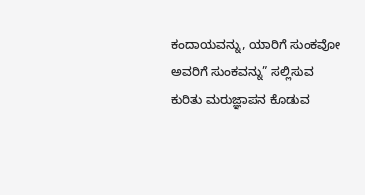ಕಂದಾಯವನ್ನು, ಯಾರಿಗೆ ಸುಂಕವೋ ಅವರಿಗೆ ಸುಂಕವನ್ನು” ಸಲ್ಲಿಸುವ ಕುರಿತು ಮರುಜ್ಞಾಪನ ಕೊಡುವ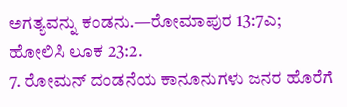ಅಗತ್ಯವನ್ನು ಕಂಡನು.—ರೋಮಾಪುರ 13:7ಎ; ಹೋಲಿಸಿ ಲೂಕ 23:2.
7. ರೋಮನ್ ದಂಡನೆಯ ಕಾನೂನುಗಳು ಜನರ ಹೊರೆಗೆ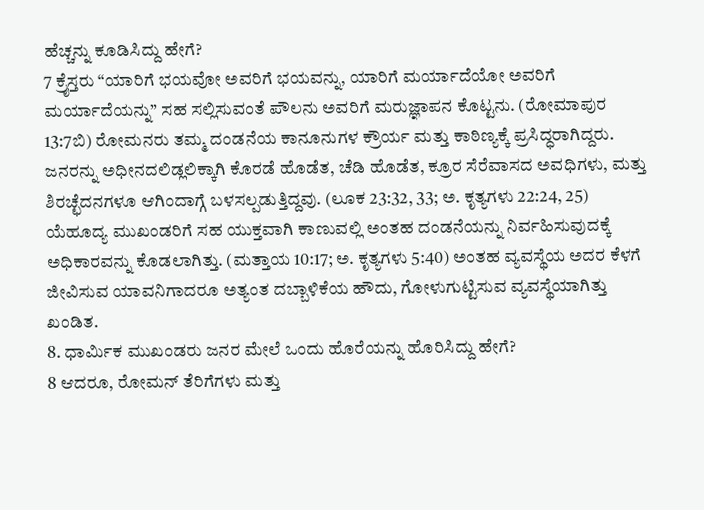ಹೆಚ್ಚನ್ನು ಕೂಡಿಸಿದ್ದು ಹೇಗೆ?
7 ಕ್ರೈಸ್ತರು “ಯಾರಿಗೆ ಭಯವೋ ಅವರಿಗೆ ಭಯವನ್ನು, ಯಾರಿಗೆ ಮರ್ಯಾದೆಯೋ ಅವರಿಗೆ ಮರ್ಯಾದೆಯನ್ನು” ಸಹ ಸಲ್ಲಿಸುವಂತೆ ಪೌಲನು ಅವರಿಗೆ ಮರುಜ್ಞಾಪನ ಕೊಟ್ಟನು. (ರೋಮಾಪುರ 13:7ಬಿ) ರೋಮನರು ತಮ್ಮ ದಂಡನೆಯ ಕಾನೂನುಗಳ ಕ್ರೌರ್ಯ ಮತ್ತು ಕಾಠಿಣ್ಯಕ್ಕೆ ಪ್ರಸಿದ್ಧರಾಗಿದ್ದರು. ಜನರನ್ನು ಅಧೀನದಲಿಡ್ಲಲಿಕ್ಕಾಗಿ ಕೊರಡೆ ಹೊಡೆತ, ಚೆಡಿ ಹೊಡೆತ, ಕ್ರೂರ ಸೆರೆವಾಸದ ಅವಧಿಗಳು, ಮತ್ತು ಶಿರಚ್ಛೆದನಗಳೂ ಆಗಿಂದಾಗ್ಗೆ ಬಳಸಲ್ಪಡುತ್ತಿದ್ದವು. (ಲೂಕ 23:32, 33; ಅ. ಕೃತ್ಯಗಳು 22:24, 25) ಯೆಹೂದ್ಯ ಮುಖಂಡರಿಗೆ ಸಹ ಯುಕ್ತವಾಗಿ ಕಾಣುವಲ್ಲಿ ಅಂತಹ ದಂಡನೆಯನ್ನು ನಿರ್ವಹಿಸುವುದಕ್ಕೆ ಅಧಿಕಾರವನ್ನು ಕೊಡಲಾಗಿತ್ತು. (ಮತ್ತಾಯ 10:17; ಅ. ಕೃತ್ಯಗಳು 5:40) ಅಂತಹ ವ್ಯವಸ್ಥೆಯ ಅದರ ಕೆಳಗೆ ಜೀವಿಸುವ ಯಾವನಿಗಾದರೂ ಅತ್ಯಂತ ದಬ್ಬಾಳಿಕೆಯ ಹೌದು, ಗೋಳುಗುಟ್ಟಿಸುವ ವ್ಯವಸ್ಥೆಯಾಗಿತ್ತು ಖಂಡಿತ.
8. ಧಾರ್ಮಿಕ ಮುಖಂಡರು ಜನರ ಮೇಲೆ ಒಂದು ಹೊರೆಯನ್ನು ಹೊರಿಸಿದ್ದು ಹೇಗೆ?
8 ಆದರೂ, ರೋಮನ್ ತೆರಿಗೆಗಳು ಮತ್ತು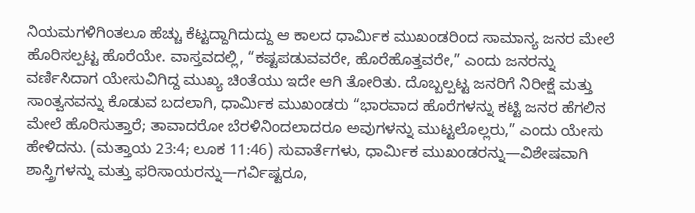ನಿಯಮಗಳಿಗಿಂತಲೂ ಹೆಚ್ಚು ಕೆಟ್ಟದ್ದಾಗಿದುದ್ದು ಆ ಕಾಲದ ಧಾರ್ಮಿಕ ಮುಖಂಡರಿಂದ ಸಾಮಾನ್ಯ ಜನರ ಮೇಲೆ ಹೊರಿಸಲ್ಪಟ್ಟ ಹೊರೆಯೇ. ವಾಸ್ತವದಲ್ಲಿ, “ಕಷ್ಟಪಡುವವರೇ, ಹೊರೆಹೊತ್ತವರೇ,” ಎಂದು ಜನರನ್ನು ವರ್ಣಿಸಿದಾಗ ಯೇಸುವಿಗಿದ್ದ ಮುಖ್ಯ ಚಿಂತೆಯು ಇದೇ ಆಗಿ ತೋರಿತು. ದೊಬ್ಬಲ್ಪಟ್ಟ ಜನರಿಗೆ ನಿರೀಕ್ಷೆ ಮತ್ತು ಸಾಂತ್ವನವನ್ನು ಕೊಡುವ ಬದಲಾಗಿ, ಧಾರ್ಮಿಕ ಮುಖಂಡರು “ಭಾರವಾದ ಹೊರೆಗಳನ್ನು ಕಟ್ಟಿ ಜನರ ಹೆಗಲಿನ ಮೇಲೆ ಹೊರಿಸುತ್ತಾರೆ; ತಾವಾದರೋ ಬೆರಳಿನಿಂದಲಾದರೂ ಅವುಗಳನ್ನು ಮುಟ್ಟಲೊಲ್ಲರು,” ಎಂದು ಯೇಸು ಹೇಳಿದನು. (ಮತ್ತಾಯ 23:4; ಲೂಕ 11:46) ಸುವಾರ್ತೆಗಳು, ಧಾರ್ಮಿಕ ಮುಖಂಡರನ್ನು—ವಿಶೇಷವಾಗಿ ಶಾಸ್ತ್ರಿಗಳನ್ನು ಮತ್ತು ಫರಿಸಾಯರನ್ನು—ಗರ್ವಿಷ್ಟರೂ,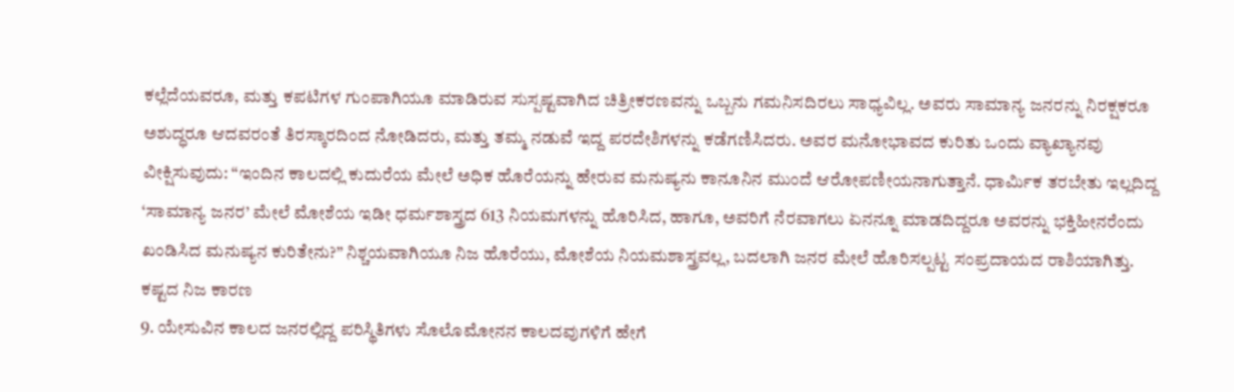ಕಲ್ಲೆದೆಯವರೂ, ಮತ್ತು ಕಪಟಿಗಳ ಗುಂಪಾಗಿಯೂ ಮಾಡಿರುವ ಸುಸ್ಪಷ್ಟವಾಗಿದ ಚಿತ್ರೀಕರಣವನ್ನು ಒಬ್ಬನು ಗಮನಿಸದಿರಲು ಸಾಧ್ಯವಿಲ್ಲ. ಅವರು ಸಾಮಾನ್ಯ ಜನರನ್ನು ನಿರಕ್ಷಕರೂ ಅಶುದ್ಧರೂ ಆದವರಂತೆ ತಿರಸ್ಕಾರದಿಂದ ನೋಡಿದರು, ಮತ್ತು ತಮ್ಮ ನಡುವೆ ಇದ್ದ ಪರದೇಶಿಗಳನ್ನು ಕಡೆಗಣಿಸಿದರು. ಅವರ ಮನೋಭಾವದ ಕುರಿತು ಒಂದು ವ್ಯಾಖ್ಯಾನವು ವೀಕ್ಷಿಸುವುದು: “ಇಂದಿನ ಕಾಲದಲ್ಲಿ ಕುದುರೆಯ ಮೇಲೆ ಅಧಿಕ ಹೊರೆಯನ್ನು ಹೇರುವ ಮನುಷ್ಯನು ಕಾನೂನಿನ ಮುಂದೆ ಆರೋಪಣೀಯನಾಗುತ್ತಾನೆ. ಧಾರ್ಮಿಕ ತರಬೇತು ಇಲ್ಲದಿದ್ದ ‘ಸಾಮಾನ್ಯ ಜನರ’ ಮೇಲೆ ಮೋಶೆಯ ಇಡೀ ಧರ್ಮಶಾಸ್ತ್ರದ 613 ನಿಯಮಗಳನ್ನು ಹೊರಿಸಿದ, ಹಾಗೂ, ಅವರಿಗೆ ನೆರವಾಗಲು ಏನನ್ನೂ ಮಾಡದಿದ್ದರೂ ಅವರನ್ನು ಭಕ್ತಿಹೀನರೆಂದು ಖಂಡಿಸಿದ ಮನುಷ್ಯನ ಕುರಿತೇನು?” ನಿಶ್ಚಯವಾಗಿಯೂ ನಿಜ ಹೊರೆಯು, ಮೋಶೆಯ ನಿಯಮಶಾಸ್ತ್ರವಲ್ಲ, ಬದಲಾಗಿ ಜನರ ಮೇಲೆ ಹೊರಿಸಲ್ಪಟ್ಟ ಸಂಪ್ರದಾಯದ ರಾಶಿಯಾಗಿತ್ತು.
ಕಷ್ಟದ ನಿಜ ಕಾರಣ
9. ಯೇಸುವಿನ ಕಾಲದ ಜನರಲ್ಲಿದ್ದ ಪರಿಸ್ಥಿತಿಗಳು ಸೊಲೊಮೋನನ ಕಾಲದವುಗಳಿಗೆ ಹೇಗೆ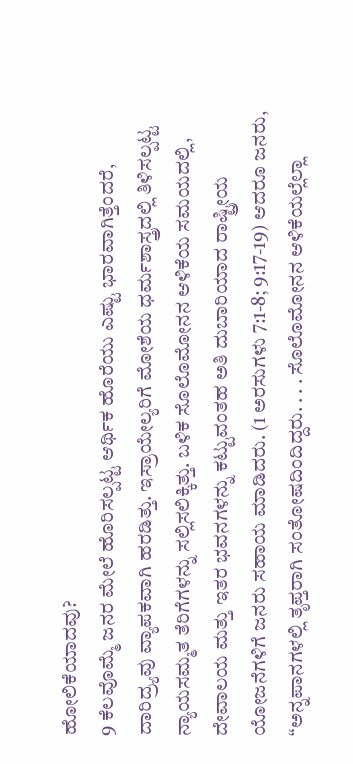ಹೋಲಿಕೆಯಾದವು?
9 ಕೆಲವೊಮ್ಮೆ ಜನರ ಮೇಲೆ ಹೊರಿಸಲ್ಪಟ್ಟ ಆರ್ಥಿಕ ಹೊರೆಯು ಎಷ್ಟು ಭಾರವಾಗಿತ್ತೆಂದರೆ, ದಾರಿದ್ರ್ಯವು ವ್ಯಾಪಕವಾಗಿ ಹರಡಿತ್ತು. ಇಸ್ರಾಯೇಲ್ಯರಿಗೆ ಮೋಶೆಯ ಧರ್ಮಶಾಸ್ತ್ರದಲ್ಲಿ ತಿಳಿಸಲ್ಪಟ್ಟ ನ್ಯಾಯಸಮ್ಮತ ತೆರಿಗೆಗಳನ್ನು ಸಲ್ಲಿಸಲಿಕ್ಕಿತ್ತು. ಬಳಿಕ ಸೊಲೊಮೋನನ ಆಳಿಕೆಯ ಸಮಯದಲ್ಲಿ, ದೇವಾಲಯ ಮತ್ತು ಇತರ ಭವನಗಳನ್ನು ಕಟ್ಟುವಂತಹ ಅತಿ ದುಬಾರಿಯಾದ ರಾಷ್ಟ್ರೀಯ ಯೋಜನೆಗಳಿಗೆ ಜನರು ಸಹಾಯ ಮಾಡಿದರು. (1 ಅರಸುಗಳು 7:1-8; 9:17-19) ಆದರೂ ಜನರು, “ಅನ್ನಪಾನಗಳಲ್ಲಿ ತೃಪ್ತರಾಗಿ ಸಂತೋಷದಿಂದಿದ್ದರು. . . . ಸೊಲೊಮೋನನ ಆಳಿಕೆಯಲ್ಲೆಲ್ಲಾ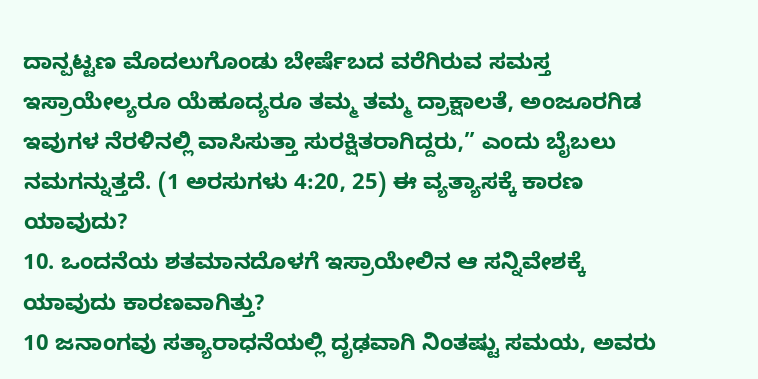ದಾನ್ಪಟ್ಟಣ ಮೊದಲುಗೊಂಡು ಬೇರ್ಷೆಬದ ವರೆಗಿರುವ ಸಮಸ್ತ ಇಸ್ರಾಯೇಲ್ಯರೂ ಯೆಹೂದ್ಯರೂ ತಮ್ಮ ತಮ್ಮ ದ್ರಾಕ್ಷಾಲತೆ, ಅಂಜೂರಗಿಡ ಇವುಗಳ ನೆರಳಿನಲ್ಲಿ ವಾಸಿಸುತ್ತಾ ಸುರಕ್ಷಿತರಾಗಿದ್ದರು,” ಎಂದು ಬೈಬಲು ನಮಗನ್ನುತ್ತದೆ. (1 ಅರಸುಗಳು 4:20, 25) ಈ ವ್ಯತ್ಯಾಸಕ್ಕೆ ಕಾರಣ ಯಾವುದು?
10. ಒಂದನೆಯ ಶತಮಾನದೊಳಗೆ ಇಸ್ರಾಯೇಲಿನ ಆ ಸನ್ನಿವೇಶಕ್ಕೆ ಯಾವುದು ಕಾರಣವಾಗಿತ್ತು?
10 ಜನಾಂಗವು ಸತ್ಯಾರಾಧನೆಯಲ್ಲಿ ದೃಢವಾಗಿ ನಿಂತಷ್ಟು ಸಮಯ, ಅವರು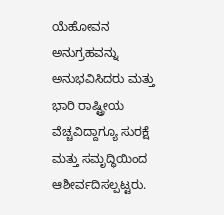ಯೆಹೋವನ ಅನುಗ್ರಹವನ್ನು ಅನುಭವಿಸಿದರು ಮತ್ತು ಭಾರಿ ರಾಷ್ಟ್ರೀಯ ವೆಚ್ಚವಿದ್ದಾಗ್ಯೂ ಸುರಕ್ಷೆ ಮತ್ತು ಸಮೃದ್ಧಿಯಿಂದ ಆಶೀರ್ವದಿಸಲ್ಪಟ್ಟರು.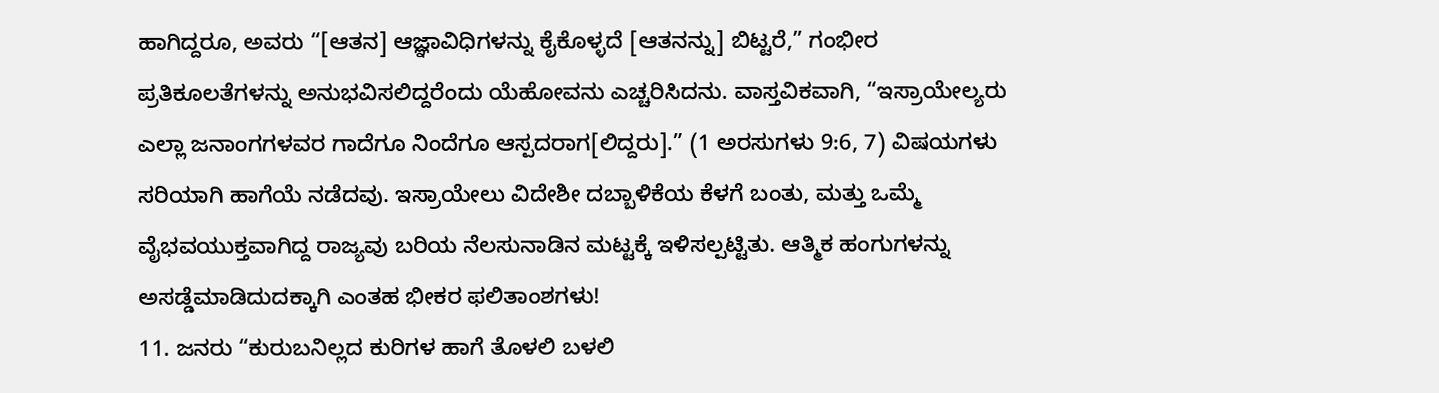ಹಾಗಿದ್ದರೂ, ಅವರು “[ಆತನ] ಆಜ್ಞಾವಿಧಿಗಳನ್ನು ಕೈಕೊಳ್ಳದೆ [ಆತನನ್ನು] ಬಿಟ್ಟರೆ,” ಗಂಭೀರ ಪ್ರತಿಕೂಲತೆಗಳನ್ನು ಅನುಭವಿಸಲಿದ್ದರೆಂದು ಯೆಹೋವನು ಎಚ್ಚರಿಸಿದನು. ವಾಸ್ತವಿಕವಾಗಿ, “ಇಸ್ರಾಯೇಲ್ಯರು ಎಲ್ಲಾ ಜನಾಂಗಗಳವರ ಗಾದೆಗೂ ನಿಂದೆಗೂ ಆಸ್ಪದರಾಗ[ಲಿದ್ದರು].” (1 ಅರಸುಗಳು 9:6, 7) ವಿಷಯಗಳು ಸರಿಯಾಗಿ ಹಾಗೆಯೆ ನಡೆದವು. ಇಸ್ರಾಯೇಲು ವಿದೇಶೀ ದಬ್ಬಾಳಿಕೆಯ ಕೆಳಗೆ ಬಂತು, ಮತ್ತು ಒಮ್ಮೆ ವೈಭವಯುಕ್ತವಾಗಿದ್ದ ರಾಜ್ಯವು ಬರಿಯ ನೆಲಸುನಾಡಿನ ಮಟ್ಟಕ್ಕೆ ಇಳಿಸಲ್ಪಟ್ಟಿತು. ಆತ್ಮಿಕ ಹಂಗುಗಳನ್ನು ಅಸಡ್ಡೆಮಾಡಿದುದಕ್ಕಾಗಿ ಎಂತಹ ಭೀಕರ ಫಲಿತಾಂಶಗಳು!
11. ಜನರು “ಕುರುಬನಿಲ್ಲದ ಕುರಿಗಳ ಹಾಗೆ ತೊಳಲಿ ಬಳಲಿ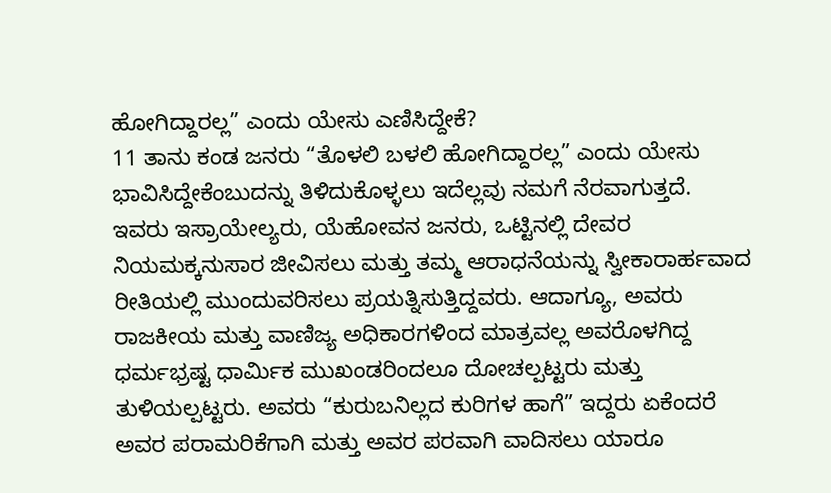ಹೋಗಿದ್ದಾರಲ್ಲ” ಎಂದು ಯೇಸು ಎಣಿಸಿದ್ದೇಕೆ?
11 ತಾನು ಕಂಡ ಜನರು “ತೊಳಲಿ ಬಳಲಿ ಹೋಗಿದ್ದಾರಲ್ಲ” ಎಂದು ಯೇಸು ಭಾವಿಸಿದ್ದೇಕೆಂಬುದನ್ನು ತಿಳಿದುಕೊಳ್ಳಲು ಇದೆಲ್ಲವು ನಮಗೆ ನೆರವಾಗುತ್ತದೆ. ಇವರು ಇಸ್ರಾಯೇಲ್ಯರು, ಯೆಹೋವನ ಜನರು, ಒಟ್ಟಿನಲ್ಲಿ ದೇವರ ನಿಯಮಕ್ಕನುಸಾರ ಜೀವಿಸಲು ಮತ್ತು ತಮ್ಮ ಆರಾಧನೆಯನ್ನು ಸ್ವೀಕಾರಾರ್ಹವಾದ ರೀತಿಯಲ್ಲಿ ಮುಂದುವರಿಸಲು ಪ್ರಯತ್ನಿಸುತ್ತಿದ್ದವರು. ಆದಾಗ್ಯೂ, ಅವರು ರಾಜಕೀಯ ಮತ್ತು ವಾಣಿಜ್ಯ ಅಧಿಕಾರಗಳಿಂದ ಮಾತ್ರವಲ್ಲ ಅವರೊಳಗಿದ್ದ ಧರ್ಮಭ್ರಷ್ಟ ಧಾರ್ಮಿಕ ಮುಖಂಡರಿಂದಲೂ ದೋಚಲ್ಪಟ್ಟರು ಮತ್ತು ತುಳಿಯಲ್ಪಟ್ಟರು. ಅವರು “ಕುರುಬನಿಲ್ಲದ ಕುರಿಗಳ ಹಾಗೆ” ಇದ್ದರು ಏಕೆಂದರೆ ಅವರ ಪರಾಮರಿಕೆಗಾಗಿ ಮತ್ತು ಅವರ ಪರವಾಗಿ ವಾದಿಸಲು ಯಾರೂ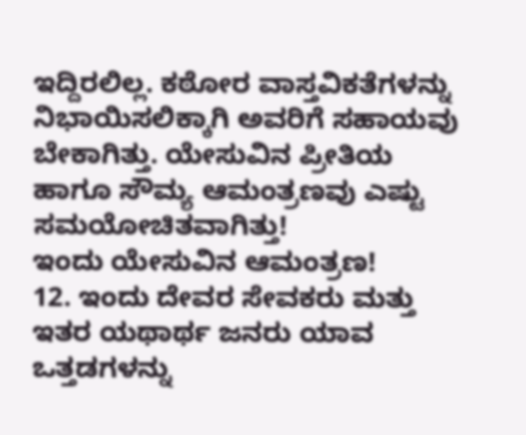ಇದ್ದಿರಲಿಲ್ಲ. ಕಠೋರ ವಾಸ್ತವಿಕತೆಗಳನ್ನು ನಿಭಾಯಿಸಲಿಕ್ಕಾಗಿ ಅವರಿಗೆ ಸಹಾಯವು ಬೇಕಾಗಿತ್ತು. ಯೇಸುವಿನ ಪ್ರೀತಿಯ ಹಾಗೂ ಸೌಮ್ಯ ಆಮಂತ್ರಣವು ಎಷ್ಟು ಸಮಯೋಚಿತವಾಗಿತ್ತು!
ಇಂದು ಯೇಸುವಿನ ಆಮಂತ್ರಣ!
12. ಇಂದು ದೇವರ ಸೇವಕರು ಮತ್ತು ಇತರ ಯಥಾರ್ಥ ಜನರು ಯಾವ ಒತ್ತಡಗಳನ್ನು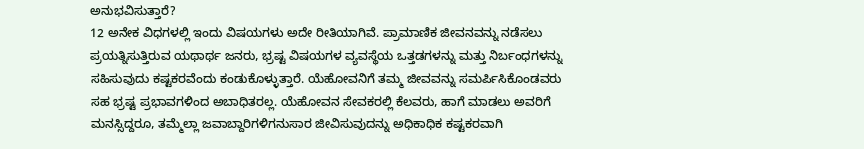ಅನುಭವಿಸುತ್ತಾರೆ?
12 ಅನೇಕ ವಿಧಗಳಲ್ಲಿ ಇಂದು ವಿಷಯಗಳು ಅದೇ ರೀತಿಯಾಗಿವೆ. ಪ್ರಾಮಾಣಿಕ ಜೀವನವನ್ನು ನಡೆಸಲು ಪ್ರಯತ್ನಿಸುತ್ತಿರುವ ಯಥಾರ್ಥ ಜನರು, ಭ್ರಷ್ಟ ವಿಷಯಗಳ ವ್ಯವಸ್ಥೆಯ ಒತ್ತಡಗಳನ್ನು ಮತ್ತು ನಿರ್ಬಂಧಗಳನ್ನು ಸಹಿಸುವುದು ಕಷ್ಟಕರವೆಂದು ಕಂಡುಕೊಳ್ಳುತ್ತಾರೆ. ಯೆಹೋವನಿಗೆ ತಮ್ಮ ಜೀವವನ್ನು ಸಮರ್ಪಿಸಿಕೊಂಡವರು ಸಹ ಭ್ರಷ್ಟ ಪ್ರಭಾವಗಳಿಂದ ಅಬಾಧಿತರಲ್ಲ. ಯೆಹೋವನ ಸೇವಕರಲ್ಲಿ ಕೆಲವರು, ಹಾಗೆ ಮಾಡಲು ಅವರಿಗೆ ಮನಸ್ಸಿದ್ದರೂ, ತಮ್ಮೆಲ್ಲಾ ಜವಾಬ್ದಾರಿಗಳಿಗನುಸಾರ ಜೀವಿಸುವುದನ್ನು ಅಧಿಕಾಧಿಕ ಕಷ್ಟಕರವಾಗಿ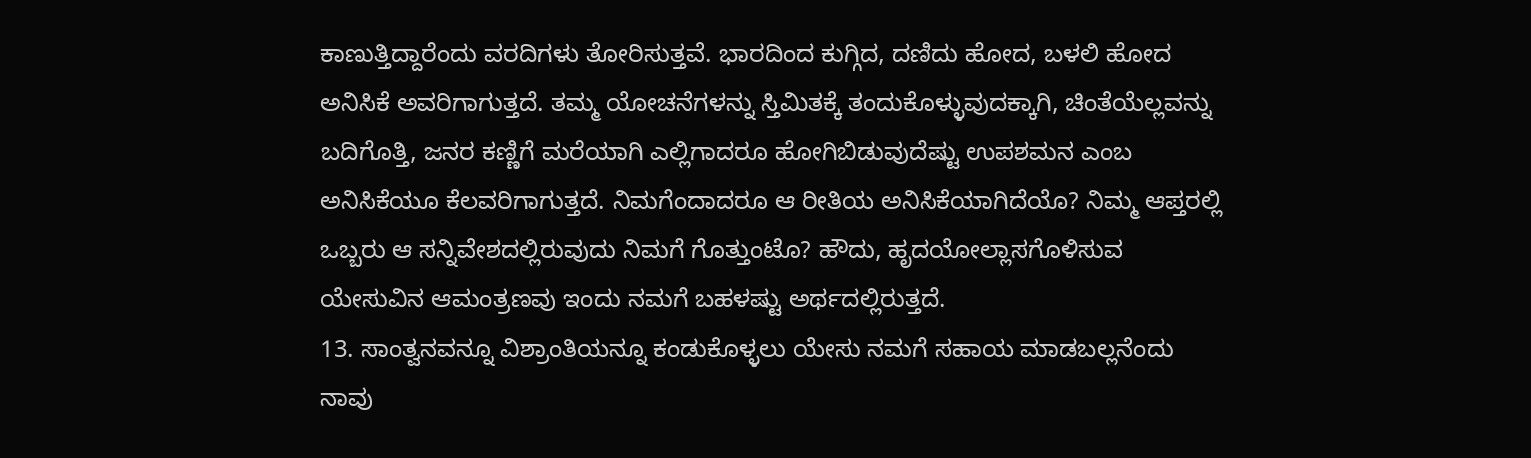ಕಾಣುತ್ತಿದ್ದಾರೆಂದು ವರದಿಗಳು ತೋರಿಸುತ್ತವೆ. ಭಾರದಿಂದ ಕುಗ್ಗಿದ, ದಣಿದು ಹೋದ, ಬಳಲಿ ಹೋದ ಅನಿಸಿಕೆ ಅವರಿಗಾಗುತ್ತದೆ. ತಮ್ಮ ಯೋಚನೆಗಳನ್ನು ಸ್ತಿಮಿತಕ್ಕೆ ತಂದುಕೊಳ್ಳುವುದಕ್ಕಾಗಿ, ಚಿಂತೆಯೆಲ್ಲವನ್ನು ಬದಿಗೊತ್ತಿ, ಜನರ ಕಣ್ಣಿಗೆ ಮರೆಯಾಗಿ ಎಲ್ಲಿಗಾದರೂ ಹೋಗಿಬಿಡುವುದೆಷ್ಟು ಉಪಶಮನ ಎಂಬ ಅನಿಸಿಕೆಯೂ ಕೆಲವರಿಗಾಗುತ್ತದೆ. ನಿಮಗೆಂದಾದರೂ ಆ ರೀತಿಯ ಅನಿಸಿಕೆಯಾಗಿದೆಯೊ? ನಿಮ್ಮ ಆಪ್ತರಲ್ಲಿ ಒಬ್ಬರು ಆ ಸನ್ನಿವೇಶದಲ್ಲಿರುವುದು ನಿಮಗೆ ಗೊತ್ತುಂಟೊ? ಹೌದು, ಹೃದಯೋಲ್ಲಾಸಗೊಳಿಸುವ ಯೇಸುವಿನ ಆಮಂತ್ರಣವು ಇಂದು ನಮಗೆ ಬಹಳಷ್ಟು ಅರ್ಥದಲ್ಲಿರುತ್ತದೆ.
13. ಸಾಂತ್ವನವನ್ನೂ ವಿಶ್ರಾಂತಿಯನ್ನೂ ಕಂಡುಕೊಳ್ಳಲು ಯೇಸು ನಮಗೆ ಸಹಾಯ ಮಾಡಬಲ್ಲನೆಂದು ನಾವು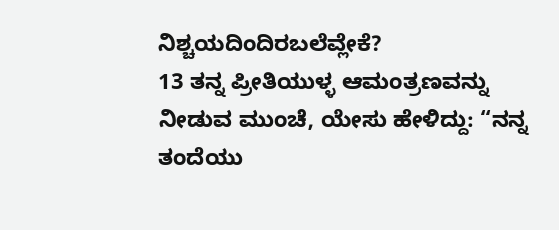ನಿಶ್ಚಯದಿಂದಿರಬಲೆವ್ಲೇಕೆ?
13 ತನ್ನ ಪ್ರೀತಿಯುಳ್ಳ ಆಮಂತ್ರಣವನ್ನು ನೀಡುವ ಮುಂಚೆ, ಯೇಸು ಹೇಳಿದ್ದು: “ನನ್ನ ತಂದೆಯು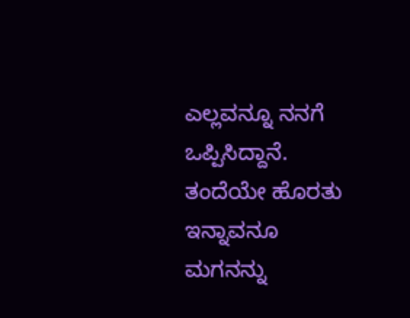ಎಲ್ಲವನ್ನೂ ನನಗೆ ಒಪ್ಪಿಸಿದ್ದಾನೆ. ತಂದೆಯೇ ಹೊರತು ಇನ್ನಾವನೂ ಮಗನನ್ನು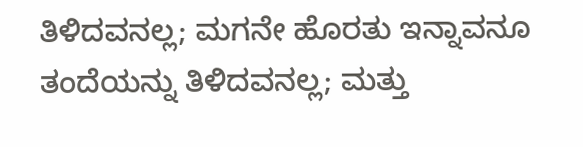ತಿಳಿದವನಲ್ಲ; ಮಗನೇ ಹೊರತು ಇನ್ನಾವನೂ ತಂದೆಯನ್ನು ತಿಳಿದವನಲ್ಲ; ಮತ್ತು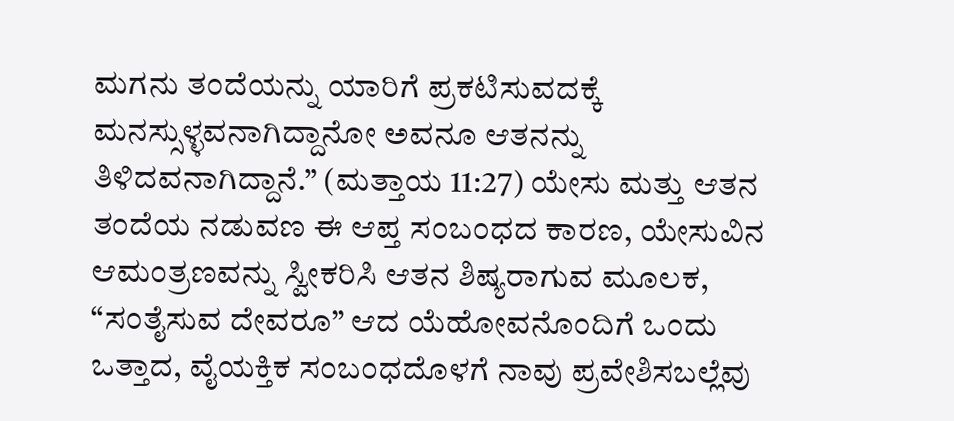ಮಗನು ತಂದೆಯನ್ನು ಯಾರಿಗೆ ಪ್ರಕಟಿಸುವದಕ್ಕೆ ಮನಸ್ಸುಳ್ಳವನಾಗಿದ್ದಾನೋ ಅವನೂ ಆತನನ್ನು ತಿಳಿದವನಾಗಿದ್ದಾನೆ.” (ಮತ್ತಾಯ 11:27) ಯೇಸು ಮತ್ತು ಆತನ ತಂದೆಯ ನಡುವಣ ಈ ಆಪ್ತ ಸಂಬಂಧದ ಕಾರಣ, ಯೇಸುವಿನ ಆಮಂತ್ರಣವನ್ನು ಸ್ವೀಕರಿಸಿ ಆತನ ಶಿಷ್ಯರಾಗುವ ಮೂಲಕ, “ಸಂತೈಸುವ ದೇವರೂ” ಆದ ಯೆಹೋವನೊಂದಿಗೆ ಒಂದು ಒತ್ತಾದ, ವೈಯಕ್ತಿಕ ಸಂಬಂಧದೊಳಗೆ ನಾವು ಪ್ರವೇಶಿಸಬಲ್ಲೆವು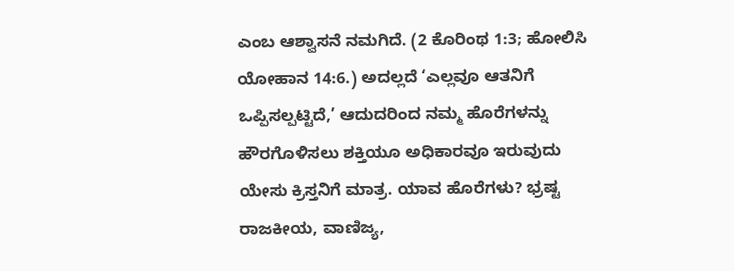ಎಂಬ ಆಶ್ವಾಸನೆ ನಮಗಿದೆ. (2 ಕೊರಿಂಥ 1:3; ಹೋಲಿಸಿ ಯೋಹಾನ 14:6.) ಅದಲ್ಲದೆ ‘ಎಲ್ಲವೂ ಆತನಿಗೆ ಒಪ್ಪಿಸಲ್ಪಟ್ಟಿದೆ,’ ಆದುದರಿಂದ ನಮ್ಮ ಹೊರೆಗಳನ್ನು ಹೌರಗೊಳಿಸಲು ಶಕ್ತಿಯೂ ಅಧಿಕಾರವೂ ಇರುವುದು ಯೇಸು ಕ್ರಿಸ್ತನಿಗೆ ಮಾತ್ರ. ಯಾವ ಹೊರೆಗಳು? ಭ್ರಷ್ಟ ರಾಜಕೀಯ, ವಾಣಿಜ್ಯ,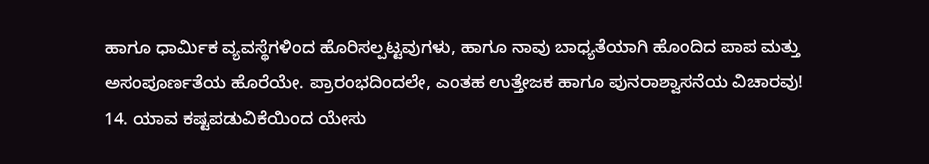ಹಾಗೂ ಧಾರ್ಮಿಕ ವ್ಯವಸ್ಥೆಗಳಿಂದ ಹೊರಿಸಲ್ಪಟ್ಟವುಗಳು, ಹಾಗೂ ನಾವು ಬಾಧ್ಯತೆಯಾಗಿ ಹೊಂದಿದ ಪಾಪ ಮತ್ತು ಅಸಂಪೂರ್ಣತೆಯ ಹೊರೆಯೇ. ಪ್ರಾರಂಭದಿಂದಲೇ, ಎಂತಹ ಉತ್ತೇಜಕ ಹಾಗೂ ಪುನರಾಶ್ವಾಸನೆಯ ವಿಚಾರವು!
14. ಯಾವ ಕಷ್ಟಪಡುವಿಕೆಯಿಂದ ಯೇಸು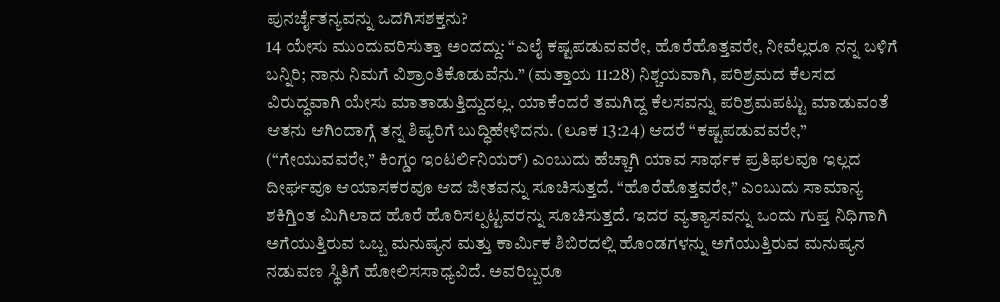ಪುನರ್ಚೈತನ್ಯವನ್ನು ಒದಗಿಸಶಕ್ತನು?
14 ಯೇಸು ಮುಂದುವರಿಸುತ್ತಾ ಅಂದದ್ದು: “ಎಲೈ ಕಷ್ಟಪಡುವವರೇ, ಹೊರೆಹೊತ್ತವರೇ, ನೀವೆಲ್ಲರೂ ನನ್ನ ಬಳಿಗೆ ಬನ್ನಿರಿ; ನಾನು ನಿಮಗೆ ವಿಶ್ರಾಂತಿಕೊಡುವೆನು.” (ಮತ್ತಾಯ 11:28) ನಿಶ್ಚಯವಾಗಿ, ಪರಿಶ್ರಮದ ಕೆಲಸದ ವಿರುದ್ಧವಾಗಿ ಯೇಸು ಮಾತಾಡುತ್ತಿದ್ದುದಲ್ಲ. ಯಾಕೆಂದರೆ ತಮಗಿದ್ದ ಕೆಲಸವನ್ನು ಪರಿಶ್ರಮಪಟ್ಟು ಮಾಡುವಂತೆ ಆತನು ಆಗಿಂದಾಗ್ಗೆ ತನ್ನ ಶಿಷ್ಯರಿಗೆ ಬುದ್ಧಿಹೇಳಿದನು. (ಲೂಕ 13:24) ಆದರೆ “ಕಷ್ಟಪಡುವವರೇ,” (“ಗೇಯುವವರೇ,” ಕಿಂಗ್ಡಂ ಇಂಟರ್ಲಿನಿಯರ್) ಎಂಬುದು ಹೆಚ್ಚಾಗಿ ಯಾವ ಸಾರ್ಥಕ ಪ್ರತಿಫಲವೂ ಇಲ್ಲದ ದೀರ್ಘವೂ ಆಯಾಸಕರವೂ ಆದ ಜೀತವನ್ನು ಸೂಚಿಸುತ್ತದೆ. “ಹೊರೆಹೊತ್ತವರೇ,” ಎಂಬುದು ಸಾಮಾನ್ಯ ಶಕಿಗ್ತಿಂತ ಮಿಗಿಲಾದ ಹೊರೆ ಹೊರಿಸಲ್ಪಟ್ಟವರನ್ನು ಸೂಚಿಸುತ್ತದೆ. ಇದರ ವ್ಯತ್ಯಾಸವನ್ನು ಒಂದು ಗುಪ್ತ ನಿಧಿಗಾಗಿ ಅಗೆಯುತ್ತಿರುವ ಒಬ್ಬ ಮನುಷ್ಯನ ಮತ್ತು ಕಾರ್ಮಿಕ ಶಿಬಿರದಲ್ಲಿ ಹೊಂಡಗಳನ್ನು ಅಗೆಯುತ್ತಿರುವ ಮನುಷ್ಯನ ನಡುವಣ ಸ್ಥಿತಿಗೆ ಹೋಲಿಸಸಾಧ್ಯವಿದೆ. ಅವರಿಬ್ಬರೂ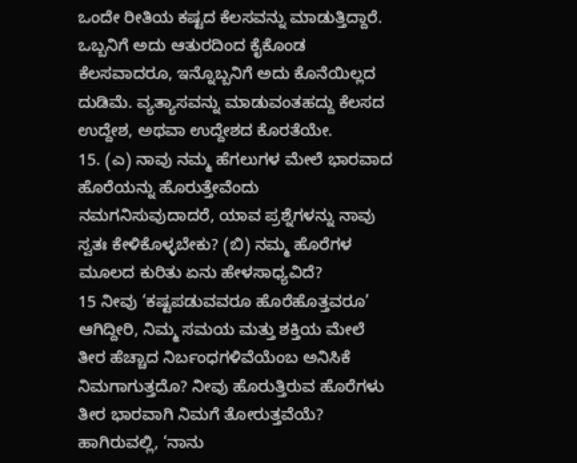ಒಂದೇ ರೀತಿಯ ಕಷ್ಟದ ಕೆಲಸವನ್ನು ಮಾಡುತ್ತಿದ್ದಾರೆ. ಒಬ್ಬನಿಗೆ ಅದು ಆತುರದಿಂದ ಕೈಕೊಂಡ ಕೆಲಸವಾದರೂ, ಇನ್ನೊಬ್ಬನಿಗೆ ಅದು ಕೊನೆಯಿಲ್ಲದ ದುಡಿಮೆ. ವ್ಯತ್ಯಾಸವನ್ನು ಮಾಡುವಂತಹದ್ದು ಕೆಲಸದ ಉದ್ದೇಶ, ಅಥವಾ ಉದ್ದೇಶದ ಕೊರತೆಯೇ.
15. (ಎ) ನಾವು ನಮ್ಮ ಹೆಗಲುಗಳ ಮೇಲೆ ಭಾರವಾದ ಹೊರೆಯನ್ನು ಹೊರುತ್ತೇವೆಂದು ನಮಗನಿಸುವುದಾದರೆ, ಯಾವ ಪ್ರಶ್ನೆಗಳನ್ನು ನಾವು ಸ್ವತಃ ಕೇಳಿಕೊಳ್ಳಬೇಕು? (ಬಿ) ನಮ್ಮ ಹೊರೆಗಳ ಮೂಲದ ಕುರಿತು ಏನು ಹೇಳಸಾಧ್ಯವಿದೆ?
15 ನೀವು ‘ಕಷ್ಟಪಡುವವರೂ ಹೊರೆಹೊತ್ತವರೂ’ ಆಗಿದ್ದೀರಿ, ನಿಮ್ಮ ಸಮಯ ಮತ್ತು ಶಕ್ತಿಯ ಮೇಲೆ ತೀರ ಹೆಚ್ಚಾದ ನಿರ್ಬಂಧಗಳಿವೆಯೆಂಬ ಅನಿಸಿಕೆ ನಿಮಗಾಗುತ್ತದೊ? ನೀವು ಹೊರುತ್ತಿರುವ ಹೊರೆಗಳು ತೀರ ಭಾರವಾಗಿ ನಿಮಗೆ ತೋರುತ್ತವೆಯೆ? ಹಾಗಿರುವಲ್ಲಿ, ‘ನಾನು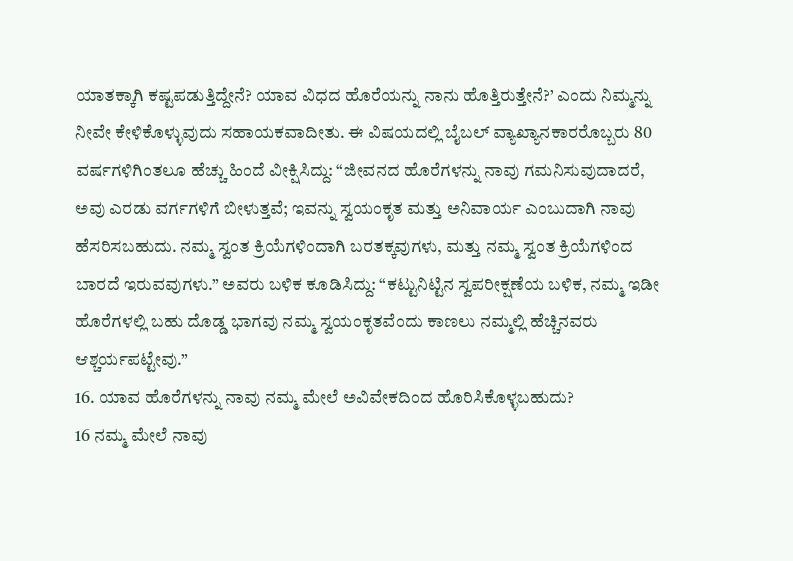ಯಾತಕ್ಕಾಗಿ ಕಷ್ಟಪಡುತ್ತಿದ್ದೇನೆ? ಯಾವ ವಿಧದ ಹೊರೆಯನ್ನು ನಾನು ಹೊತ್ತಿರುತ್ತೇನೆ?’ ಎಂದು ನಿಮ್ಮನ್ನು ನೀವೇ ಕೇಳಿಕೊಳ್ಳುವುದು ಸಹಾಯಕವಾದೀತು. ಈ ವಿಷಯದಲ್ಲಿ ಬೈಬಲ್ ವ್ಯಾಖ್ಯಾನಕಾರರೊಬ್ಬರು 80 ವರ್ಷಗಳಿಗಿಂತಲೂ ಹೆಚ್ಚು ಹಿಂದೆ ವೀಕ್ಷಿಸಿದ್ದು: “ಜೀವನದ ಹೊರೆಗಳನ್ನು ನಾವು ಗಮನಿಸುವುದಾದರೆ, ಅವು ಎರಡು ವರ್ಗಗಳಿಗೆ ಬೀಳುತ್ತವೆ; ಇವನ್ನು ಸ್ವಯಂಕೃತ ಮತ್ತು ಅನಿವಾರ್ಯ ಎಂಬುದಾಗಿ ನಾವು ಹೆಸರಿಸಬಹುದು. ನಮ್ಮ ಸ್ವಂತ ಕ್ರಿಯೆಗಳಿಂದಾಗಿ ಬರತಕ್ಕವುಗಳು, ಮತ್ತು ನಮ್ಮ ಸ್ವಂತ ಕ್ರಿಯೆಗಳಿಂದ ಬಾರದೆ ಇರುವವುಗಳು.” ಅವರು ಬಳಿಕ ಕೂಡಿಸಿದ್ದು: “ಕಟ್ಟುನಿಟ್ಟಿನ ಸ್ವಪರೀಕ್ಷಣೆಯ ಬಳಿಕ, ನಮ್ಮ ಇಡೀ ಹೊರೆಗಳಲ್ಲಿ ಬಹು ದೊಡ್ಡ ಭಾಗವು ನಮ್ಮ ಸ್ವಯಂಕೃತವೆಂದು ಕಾಣಲು ನಮ್ಮಲ್ಲಿ ಹೆಚ್ಚಿನವರು ಆಶ್ಚರ್ಯಪಟ್ಟೇವು.”
16. ಯಾವ ಹೊರೆಗಳನ್ನು ನಾವು ನಮ್ಮ ಮೇಲೆ ಅವಿವೇಕದಿಂದ ಹೊರಿಸಿಕೊಳ್ಳಬಹುದು?
16 ನಮ್ಮ ಮೇಲೆ ನಾವು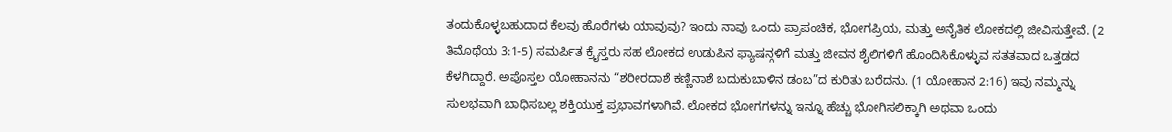ತಂದುಕೊಳ್ಳಬಹುದಾದ ಕೆಲವು ಹೊರೆಗಳು ಯಾವುವು? ಇಂದು ನಾವು ಒಂದು ಪ್ರಾಪಂಚಿಕ, ಭೋಗಪ್ರಿಯ, ಮತ್ತು ಅನೈತಿಕ ಲೋಕದಲ್ಲಿ ಜೀವಿಸುತ್ತೇವೆ. (2 ತಿಮೊಥೆಯ 3:1-5) ಸಮರ್ಪಿತ ಕ್ರೈಸ್ತರು ಸಹ ಲೋಕದ ಉಡುಪಿನ ಫ್ಯಾಷನ್ಗಳಿಗೆ ಮತ್ತು ಜೀವನ ಶೈಲಿಗಳಿಗೆ ಹೊಂದಿಸಿಕೊಳ್ಳುವ ಸತತವಾದ ಒತ್ತಡದ ಕೆಳಗಿದ್ದಾರೆ. ಅಪೊಸ್ತಲ ಯೋಹಾನನು “ಶರೀರದಾಶೆ ಕಣ್ಣಿನಾಶೆ ಬದುಕುಬಾಳಿನ ಡಂಬ”ದ ಕುರಿತು ಬರೆದನು. (1 ಯೋಹಾನ 2:16) ಇವು ನಮ್ಮನ್ನು ಸುಲಭವಾಗಿ ಬಾಧಿಸಬಲ್ಲ ಶಕ್ತಿಯುಕ್ತ ಪ್ರಭಾವಗಳಾಗಿವೆ. ಲೋಕದ ಭೋಗಗಳನ್ನು ಇನ್ನೂ ಹೆಚ್ಚು ಭೋಗಿಸಲಿಕ್ಕಾಗಿ ಅಥವಾ ಒಂದು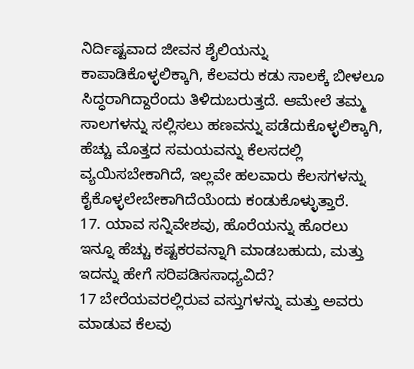ನಿರ್ದಿಷ್ಟವಾದ ಜೀವನ ಶೈಲಿಯನ್ನು ಕಾಪಾಡಿಕೊಳ್ಳಲಿಕ್ಕಾಗಿ, ಕೆಲವರು ಕಡು ಸಾಲಕ್ಕೆ ಬೀಳಲೂ ಸಿದ್ಧರಾಗಿದ್ದಾರೆಂದು ತಿಳಿದುಬರುತ್ತದೆ. ಆಮೇಲೆ ತಮ್ಮ ಸಾಲಗಳನ್ನು ಸಲ್ಲಿಸಲು ಹಣವನ್ನು ಪಡೆದುಕೊಳ್ಳಲಿಕ್ಕಾಗಿ, ಹೆಚ್ಚು ಮೊತ್ತದ ಸಮಯವನ್ನು ಕೆಲಸದಲ್ಲಿ ವ್ಯಯಿಸಬೇಕಾಗಿದೆ, ಇಲ್ಲವೇ ಹಲವಾರು ಕೆಲಸಗಳನ್ನು ಕೈಕೊಳ್ಳಲೇಬೇಕಾಗಿದೆಯೆಂದು ಕಂಡುಕೊಳ್ಳುತ್ತಾರೆ.
17. ಯಾವ ಸನ್ನಿವೇಶವು, ಹೊರೆಯನ್ನು ಹೊರಲು ಇನ್ನೂ ಹೆಚ್ಚು ಕಷ್ಟಕರವನ್ನಾಗಿ ಮಾಡಬಹುದು, ಮತ್ತು ಇದನ್ನು ಹೇಗೆ ಸರಿಪಡಿಸಸಾಧ್ಯವಿದೆ?
17 ಬೇರೆಯವರಲ್ಲಿರುವ ವಸ್ತುಗಳನ್ನು ಮತ್ತು ಅವರು ಮಾಡುವ ಕೆಲವು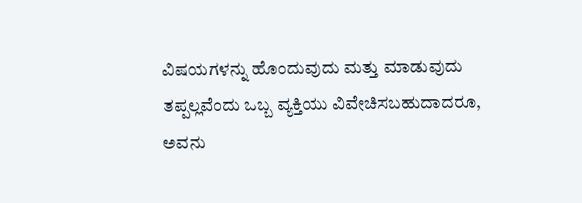ವಿಷಯಗಳನ್ನು ಹೊಂದುವುದು ಮತ್ತು ಮಾಡುವುದು ತಪ್ಪಲ್ಲವೆಂದು ಒಬ್ಬ ವ್ಯಕ್ತಿಯು ವಿವೇಚಿಸಬಹುದಾದರೂ, ಅವನು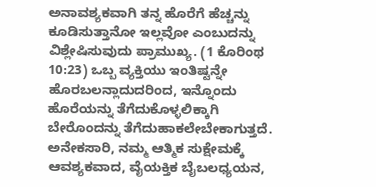ಅನಾವಶ್ಯಕವಾಗಿ ತನ್ನ ಹೊರೆಗೆ ಹೆಚ್ಚನ್ನು ಕೂಡಿಸುತ್ತಾನೋ ಇಲ್ಲವೋ ಎಂಬುದನ್ನು ವಿಶ್ಲೇಷಿಸುವುದು ಪ್ರಾಮುಖ್ಯ. (1 ಕೊರಿಂಥ 10:23) ಒಬ್ಬ ವ್ಯಕ್ತಿಯು ಇಂತಿಷ್ಟನ್ನೇ ಹೊರಬಲನ್ಲಾದುದರಿಂದ, ಇನ್ನೊಂದು ಹೊರೆಯನ್ನು ತೆಗೆದುಕೊಳ್ಳಲಿಕ್ಕಾಗಿ ಬೇರೊಂದನ್ನು ತೆಗೆದುಹಾಕಲೇಬೇಕಾಗುತ್ತದೆ. ಅನೇಕಸಾರಿ, ನಮ್ಮ ಆತ್ಮಿಕ ಸುಕ್ಷೇಮಕ್ಕೆ ಆವಶ್ಯಕವಾದ, ವೈಯಕ್ತಿಕ ಬೈಬಲಧ್ಯಯನ,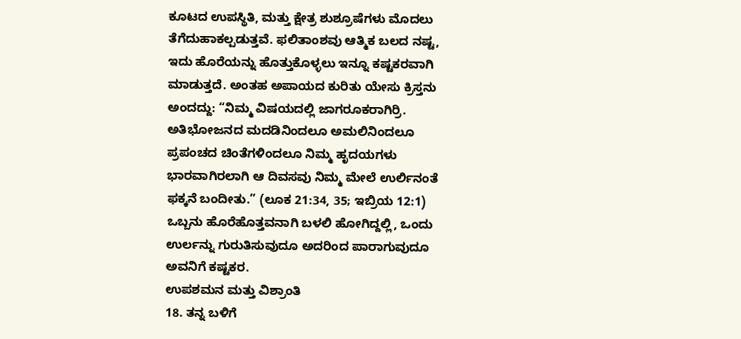ಕೂಟದ ಉಪಸ್ಥಿತಿ, ಮತ್ತು ಕ್ಷೇತ್ರ ಶುಶ್ರೂಷೆಗಳು ಮೊದಲು ತೆಗೆದುಹಾಕಲ್ಪಡುತ್ತವೆ. ಫಲಿತಾಂಶವು ಆತ್ಮಿಕ ಬಲದ ನಷ್ಟ, ಇದು ಹೊರೆಯನ್ನು ಹೊತ್ತುಕೊಳ್ಳಲು ಇನ್ನೂ ಕಷ್ಟಕರವಾಗಿ ಮಾಡುತ್ತದೆ. ಅಂತಹ ಅಪಾಯದ ಕುರಿತು ಯೇಸು ಕ್ರಿಸ್ತನು ಅಂದದ್ದು: “ನಿಮ್ಮ ವಿಷಯದಲ್ಲಿ ಜಾಗರೂಕರಾಗಿರ್ರಿ. ಅತಿಭೋಜನದ ಮದಡಿನಿಂದಲೂ ಅಮಲಿನಿಂದಲೂ ಪ್ರಪಂಚದ ಚಿಂತೆಗಳಿಂದಲೂ ನಿಮ್ಮ ಹೃದಯಗಳು ಭಾರವಾಗಿರಲಾಗಿ ಆ ದಿವಸವು ನಿಮ್ಮ ಮೇಲೆ ಉರ್ಲಿನಂತೆ ಫಕ್ಕನೆ ಬಂದೀತು.” (ಲೂಕ 21:34, 35; ಇಬ್ರಿಯ 12:1) ಒಬ್ಬನು ಹೊರೆಹೊತ್ತವನಾಗಿ ಬಳಲಿ ಹೋಗಿದ್ದಲ್ಲಿ, ಒಂದು ಉರ್ಲನ್ನು ಗುರುತಿಸುವುದೂ ಅದರಿಂದ ಪಾರಾಗುವುದೂ ಅವನಿಗೆ ಕಷ್ಟಕರ.
ಉಪಶಮನ ಮತ್ತು ವಿಶ್ರಾಂತಿ
18. ತನ್ನ ಬಳಿಗೆ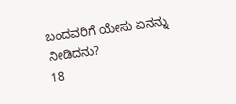ಬಂದವರಿಗೆ ಯೇಸು ಏನನ್ನು ನೀಡಿದನು?
18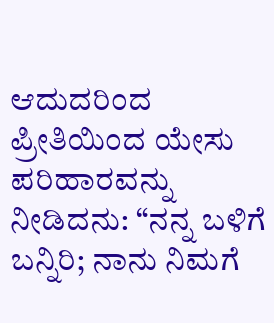ಆದುದರಿಂದ ಪ್ರೀತಿಯಿಂದ ಯೇಸು ಪರಿಹಾರವನ್ನು ನೀಡಿದನು: “ನನ್ನ ಬಳಿಗೆ ಬನ್ನಿರಿ; ನಾನು ನಿಮಗೆ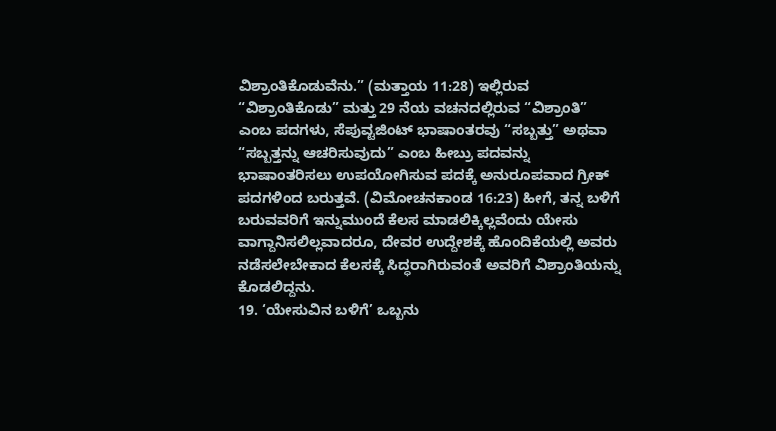ವಿಶ್ರಾಂತಿಕೊಡುವೆನು.” (ಮತ್ತಾಯ 11:28) ಇಲ್ಲಿರುವ “ವಿಶ್ರಾಂತಿಕೊಡು” ಮತ್ತು 29 ನೆಯ ವಚನದಲ್ಲಿರುವ “ವಿಶ್ರಾಂತಿ” ಎಂಬ ಪದಗಳು, ಸೆಪುವ್ಟಜಿಂಟ್ ಭಾಷಾಂತರವು “ಸಬ್ಬತ್ತು” ಅಥವಾ “ಸಬ್ಬತ್ತನ್ನು ಆಚರಿಸುವುದು” ಎಂಬ ಹೀಬ್ರು ಪದವನ್ನು ಭಾಷಾಂತರಿಸಲು ಉಪಯೋಗಿಸುವ ಪದಕ್ಕೆ ಅನುರೂಪವಾದ ಗ್ರೀಕ್ ಪದಗಳಿಂದ ಬರುತ್ತವೆ. (ವಿಮೋಚನಕಾಂಡ 16:23) ಹೀಗೆ, ತನ್ನ ಬಳಿಗೆ ಬರುವವರಿಗೆ ಇನ್ನುಮುಂದೆ ಕೆಲಸ ಮಾಡಲಿಕ್ಕಿಲ್ಲವೆಂದು ಯೇಸು ವಾಗ್ದಾನಿಸಲಿಲ್ಲವಾದರೂ, ದೇವರ ಉದ್ದೇಶಕ್ಕೆ ಹೊಂದಿಕೆಯಲ್ಲಿ ಅವರು ನಡೆಸಲೇಬೇಕಾದ ಕೆಲಸಕ್ಕೆ ಸಿದ್ಧರಾಗಿರುವಂತೆ ಅವರಿಗೆ ವಿಶ್ರಾಂತಿಯನ್ನು ಕೊಡಲಿದ್ದನು.
19. ‘ಯೇಸುವಿನ ಬಳಿಗೆ’ ಒಬ್ಬನು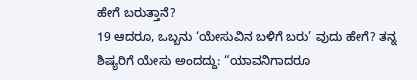ಹೇಗೆ ಬರುತ್ತಾನೆ?
19 ಆದರೂ, ಒಬ್ಬನು ‘ಯೇಸುವಿನ ಬಳಿಗೆ ಬರು’ ವುದು ಹೇಗೆ? ತನ್ನ ಶಿಷ್ಯರಿಗೆ ಯೇಸು ಅಂದದ್ದು: “ಯಾವನಿಗಾದರೂ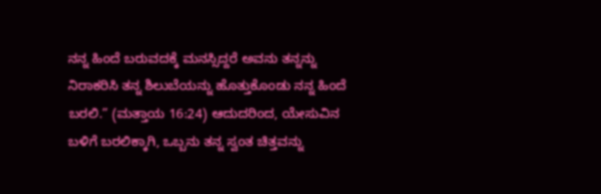ನನ್ನ ಹಿಂದೆ ಬರುವದಕ್ಕೆ ಮನಸ್ಸಿದ್ದರೆ ಅವನು ತನ್ನನ್ನು ನಿರಾಕರಿಸಿ ತನ್ನ ಶಿಲುಬೆಯನ್ನು ಹೊತ್ತುಕೊಂಡು ನನ್ನ ಹಿಂದೆ ಬರಲಿ.” (ಮತ್ತಾಯ 16:24) ಆದುದರಿಂದ, ಯೇಸುವಿನ ಬಳಿಗೆ ಬರಲಿಕ್ಕಾಗಿ, ಒಬ್ಬನು ತನ್ನ ಸ್ವಂತ ಚಿತ್ತವನ್ನು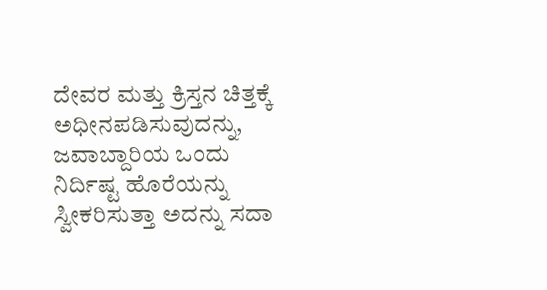ದೇವರ ಮತ್ತು ಕ್ರಿಸ್ತನ ಚಿತ್ತಕ್ಕೆ ಅಧೀನಪಡಿಸುವುದನ್ನು, ಜವಾಬ್ದಾರಿಯ ಒಂದು ನಿರ್ದಿಷ್ಟ ಹೊರೆಯನ್ನು ಸ್ವೀಕರಿಸುತ್ತಾ ಅದನ್ನು ಸದಾ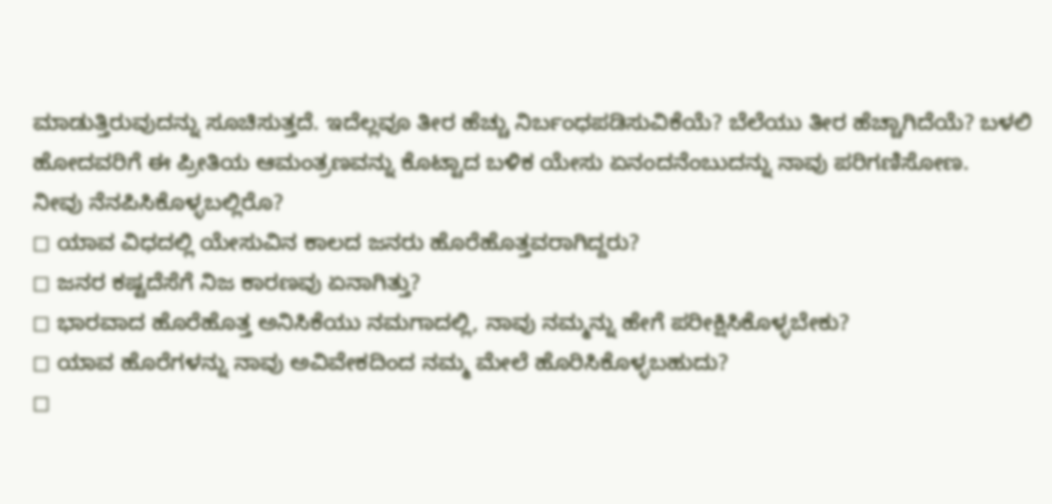ಮಾಡುತ್ತಿರುವುದನ್ನು ಸೂಚಿಸುತ್ತದೆ. ಇದೆಲ್ಲವೂ ತೀರ ಹೆಚ್ಚು ನಿರ್ಬಂಧಪಡಿಸುವಿಕೆಯೆ? ಬೆಲೆಯು ತೀರ ಹೆಚ್ಚಾಗಿದೆಯೆ? ಬಳಲಿ ಹೋದವರಿಗೆ ಈ ಪ್ರೀತಿಯ ಆಮಂತ್ರಣವನ್ನು ಕೊಟ್ಟಾದ ಬಳಿಕ ಯೇಸು ಏನಂದನೆಂಬುದನ್ನು ನಾವು ಪರಿಗಣಿಸೋಣ.
ನೀವು ನೆನಪಿಸಿಕೊಳ್ಳಬಲ್ಲಿರೊ?
◻ ಯಾವ ವಿಧದಲ್ಲಿ ಯೇಸುವಿನ ಕಾಲದ ಜನರು ಹೊರೆಹೊತ್ತವರಾಗಿದ್ದರು?
◻ ಜನರ ಕಷ್ಟದೆಸೆಗೆ ನಿಜ ಕಾರಣವು ಏನಾಗಿತ್ತು?
◻ ಭಾರವಾದ ಹೊರೆಹೊತ್ತ ಅನಿಸಿಕೆಯು ನಮಗಾದಲ್ಲಿ, ನಾವು ನಮ್ಮನ್ನು ಹೇಗೆ ಪರೀಕ್ಷಿಸಿಕೊಳ್ಳಬೇಕು?
◻ ಯಾವ ಹೊರೆಗಳನ್ನು ನಾವು ಅವಿವೇಕದಿಂದ ನಮ್ಮ ಮೇಲೆ ಹೊರಿಸಿಕೊಳ್ಳಬಹುದು?
◻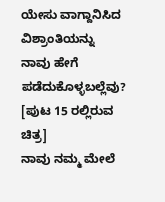ಯೇಸು ವಾಗ್ದಾನಿಸಿದ ವಿಶ್ರಾಂತಿಯನ್ನು ನಾವು ಹೇಗೆ ಪಡೆದುಕೊಳ್ಳಬಲ್ಲೆವು?
[ಪುಟ 15 ರಲ್ಲಿರುವ ಚಿತ್ರ]
ನಾವು ನಮ್ಮ ಮೇಲೆ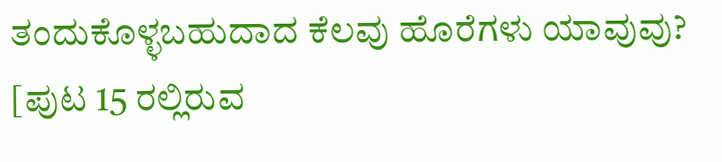ತಂದುಕೊಳ್ಳಬಹುದಾದ ಕೆಲವು ಹೊರೆಗಳು ಯಾವುವು?
[ಪುಟ 15 ರಲ್ಲಿರುವ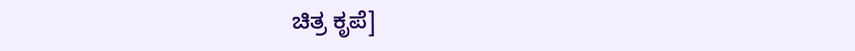ಚಿತ್ರ ಕೃಪೆ]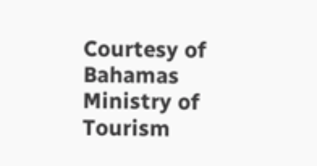Courtesy of Bahamas Ministry of Tourism